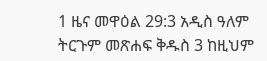1 ዜና መዋዕል 29:3 አዲስ ዓለም ትርጉም መጽሐፍ ቅዱስ 3 ከዚህም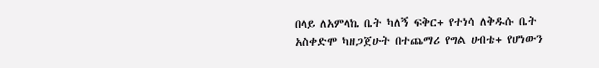በላይ ለአምላኬ ቤት ካለኝ ፍቅር+ የተነሳ ለቅዱሱ ቤት አስቀድሞ ካዘጋጀሁት በተጨማሪ የግል ሀብቴ+ የሆነውን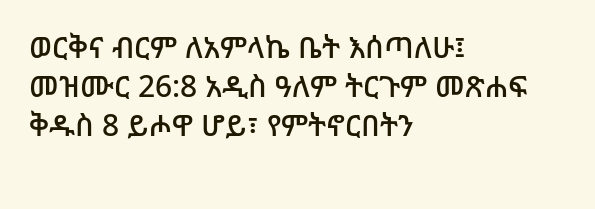ወርቅና ብርም ለአምላኬ ቤት እሰጣለሁ፤ መዝሙር 26:8 አዲስ ዓለም ትርጉም መጽሐፍ ቅዱስ 8 ይሖዋ ሆይ፣ የምትኖርበትን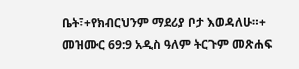ቤት፣+የክብርህንም ማደሪያ ቦታ እወዳለሁ።+ መዝሙር 69:9 አዲስ ዓለም ትርጉም መጽሐፍ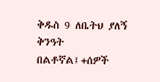ቅዱስ 9 ለቤትህ ያለኝ ቅንዓት በልቶኛል፤+ሰዎች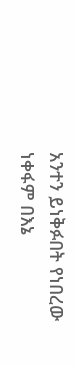አንተን ይነቅፉበት የነበረው ነቀፋም በእኔ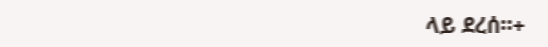ላይ ደረሰ።+